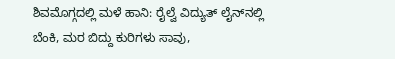ಶಿವಮೊಗ್ಗದಲ್ಲಿ ಮಳೆ ಹಾನಿ: ರೈಲ್ವೆ ವಿದ್ಯುತ್‌ ಲೈನ್‌ನಲ್ಲಿ ಬೆಂಕಿ, ಮರ ಬಿದ್ದು ಕುರಿಗಳು ಸಾವು,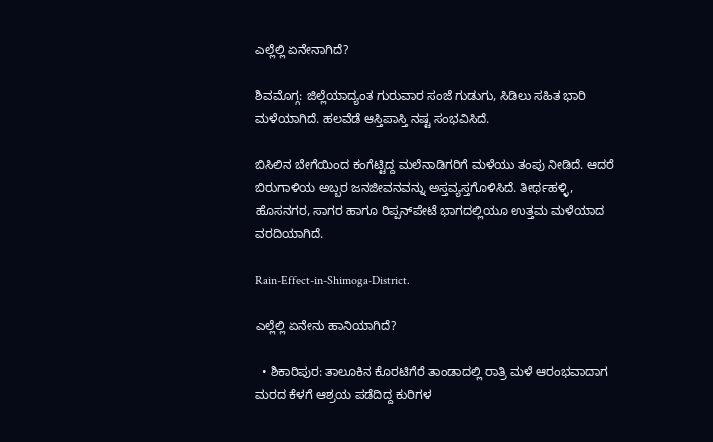ಎಲ್ಲೆಲ್ಲಿ ಏನೇನಾಗಿದೆ?

ಶಿವಮೊಗ್ಗ: ಜಿಲ್ಲೆಯಾದ್ಯಂತ ಗುರುವಾರ ಸಂಜೆ ಗುಡುಗು, ಸಿಡಿಲು ಸಹಿತ ಭಾರಿ ಮಳೆಯಾಗಿದೆ. ಹಲವೆಡೆ ಆಸ್ತಿಪಾಸ್ತಿ ನಷ್ಟ ಸಂಭವಿಸಿದೆ.

ಬಿಸಿಲಿನ ಬೇಗೆಯಿಂದ ಕಂಗೆಟ್ಟಿದ್ದ ಮಲೆನಾಡಿಗರಿಗೆ ಮಳೆಯು ತಂಪು ನೀಡಿದೆ. ಆದರೆ ಬಿರುಗಾಳಿಯ ಅಬ್ಬರ ಜನಜೀವನವನ್ನು ಅಸ್ತವ್ಯಸ್ತಗೊಳಿಸಿದೆ. ತೀರ್ಥಹಳ್ಳಿ, ಹೊಸನಗರ, ಸಾಗರ ಹಾಗೂ ರಿಪ್ಪನ್‌ಪೇಟೆ ಭಾಗದಲ್ಲಿಯೂ ಉತ್ತಮ ಮಳೆಯಾದ ವರದಿಯಾಗಿದೆ.

Rain-Effect-in-Shimoga-District.

ಎಲ್ಲೆಲ್ಲಿ ಏನೇನು ಹಾನಿಯಾಗಿದೆ?

  • ಶಿಕಾರಿಪುರ: ತಾಲೂಕಿನ ಕೊರಟಿಗೆರೆ ತಾಂಡಾದಲ್ಲಿ ರಾತ್ರಿ ಮಳೆ ಆರಂಭವಾದಾಗ ಮರದ ಕೆಳಗೆ ಆಶ್ರಯ ಪಡೆದಿದ್ದ ಕುರಿಗಳ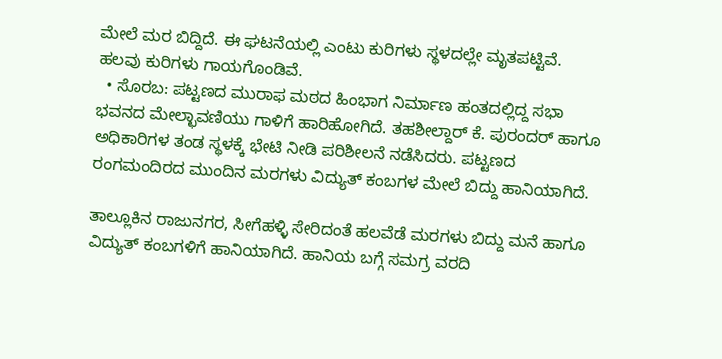ಮೇಲೆ ಮರ ಬಿದ್ದಿದೆ. ಈ ಘಟನೆಯಲ್ಲಿ ಎಂಟು ಕುರಿಗಳು ಸ್ಥಳದಲ್ಲೇ ಮೃತಪಟ್ಟಿವೆ. ಹಲವು ಕುರಿಗಳು ಗಾಯಗೊಂಡಿವೆ.
  • ಸೊರಬ: ಪಟ್ಟಣದ ಮುರಾಫ ಮಠದ ಹಿಂಭಾಗ ನಿರ್ಮಾಣ ಹಂತದಲ್ಲಿದ್ದ ಸಭಾ ಭವನದ ಮೇಲ್ಛಾವಣಿಯು ಗಾಳಿಗೆ ಹಾರಿಹೋಗಿದೆ. ತಹಶೀಲ್ದಾರ್ ಕೆ. ಪುರಂದರ್ ಹಾಗೂ ಅಧಿಕಾರಿಗಳ ತಂಡ ಸ್ಥಳಕ್ಕೆ ಭೇಟಿ ನೀಡಿ ಪರಿಶೀಲನೆ ನಡೆಸಿದರು. ಪಟ್ಟಣದ ರಂಗಮಂದಿರದ ಮುಂದಿನ ಮರಗಳು ವಿದ್ಯುತ್ ಕಂಬಗಳ ಮೇಲೆ ಬಿದ್ದು ಹಾನಿಯಾಗಿದೆ.

ತಾಲ್ಲೂಕಿನ ರಾಜುನಗರ, ಸೀಗೆಹಳ್ಳಿ ಸೇರಿದಂತೆ ಹಲವೆಡೆ ಮರಗಳು ಬಿದ್ದು ಮನೆ ಹಾಗೂ ವಿದ್ಯುತ್ ಕಂಬಗಳಿಗೆ ಹಾನಿಯಾಗಿದೆ. ಹಾನಿಯ ಬಗ್ಗೆ ಸಮಗ್ರ ವರದಿ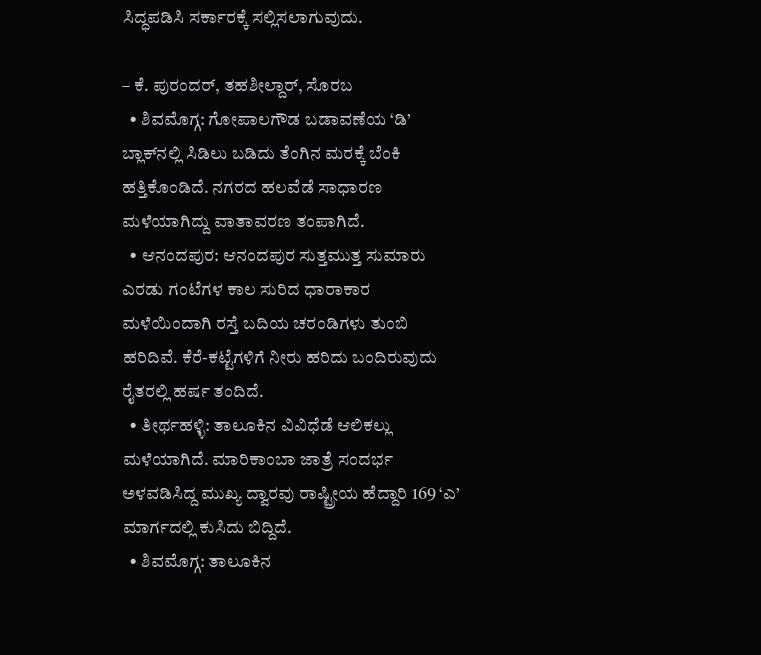ಸಿದ್ಧಪಡಿಸಿ ಸರ್ಕಾರಕ್ಕೆ ಸಲ್ಲಿಸಲಾಗುವುದು.

– ಕೆ. ಪುರಂದರ್, ತಹಶೀಲ್ದಾರ್, ಸೊರಬ
  • ಶಿವಮೊಗ್ಗ: ಗೋಪಾಲಗೌಡ ಬಡಾವಣೆಯ ‘ಡಿ’ ಬ್ಲಾಕ್‌ನಲ್ಲಿ ಸಿಡಿಲು ಬಡಿದು ತೆಂಗಿನ ಮರಕ್ಕೆ ಬೆಂಕಿ ಹತ್ತಿಕೊಂಡಿದೆ. ನಗರದ ಹಲವೆಡೆ ಸಾಧಾರಣ ಮಳೆಯಾಗಿದ್ದು ವಾತಾವರಣ ತಂಪಾಗಿದೆ.
  • ಆನಂದಪುರ: ಆನಂದಪುರ ಸುತ್ತಮುತ್ತ ಸುಮಾರು ಎರಡು ಗಂಟೆಗಳ ಕಾಲ ಸುರಿದ ಧಾರಾಕಾರ ಮಳೆಯಿಂದಾಗಿ ರಸ್ತೆ ಬದಿಯ ಚರಂಡಿಗಳು ತುಂಬಿ ಹರಿದಿವೆ. ಕೆರೆ-ಕಟ್ಟೆಗಳಿಗೆ ನೀರು ಹರಿದು ಬಂದಿರುವುದು ರೈತರಲ್ಲಿ ಹರ್ಷ ತಂದಿದೆ.
  • ತೀರ್ಥಹಳ್ಳಿ: ತಾಲೂಕಿನ ವಿವಿಧೆಡೆ ಆಲಿಕಲ್ಲು ಮಳೆಯಾಗಿದೆ. ಮಾರಿಕಾಂಬಾ ಜಾತ್ರೆ ಸಂದರ್ಭ ಅಳವಡಿಸಿದ್ದ ಮುಖ್ಯ ದ್ವಾರವು ರಾಷ್ಟ್ರೀಯ ಹೆದ್ದಾರಿ 169 ‘ಎ’ ಮಾರ್ಗದಲ್ಲಿ ಕುಸಿದು ಬಿದ್ದಿದೆ.
  • ಶಿವಮೊಗ್ಗ: ತಾಲೂಕಿನ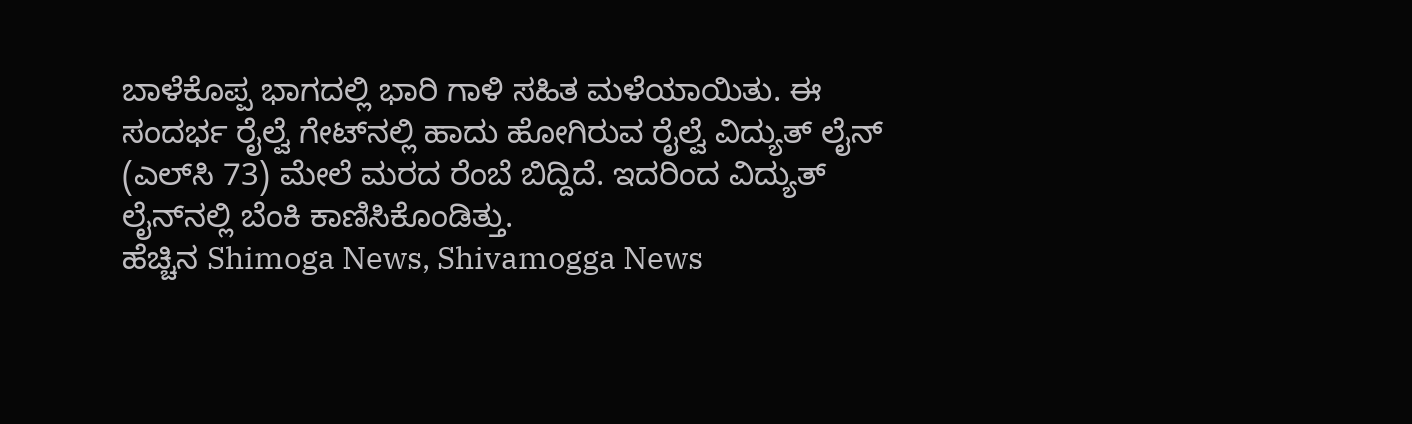ಬಾಳೆಕೊಪ್ಪ‌ ಭಾಗದಲ್ಲಿ ಭಾರಿ ಗಾಳಿ ಸಹಿತ ಮಳೆಯಾಯಿತು. ಈ ಸಂದರ್ಭ ರೈಲ್ವೆ ಗೇಟ್‌ನಲ್ಲಿ ಹಾದು ಹೋಗಿರುವ ರೈಲ್ವೆ ವಿದ್ಯುತ್‌ ಲೈನ್‌ (ಎಲ್‌ಸಿ 73) ಮೇಲೆ ಮರದ ರೆಂಬೆ ಬಿದ್ದಿದೆ. ಇದರಿಂದ ವಿದ್ಯುತ್‌ ಲೈನ್‌ನಲ್ಲಿ ಬೆಂಕಿ ಕಾಣಿಸಿಕೊಂಡಿತ್ತು.
ಹೆಚ್ಚಿನ Shimoga News, Shivamogga News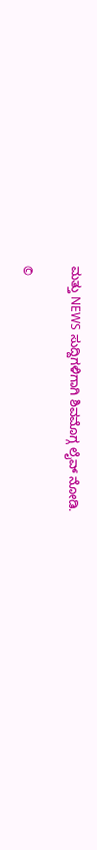ಮತ್ತು NEWS ಸುದ್ದಿಗಳಿಗಾಗಿ ಶಿವಮೊಗ್ಗ ಲೈವ್ ನೋಡಿ.

©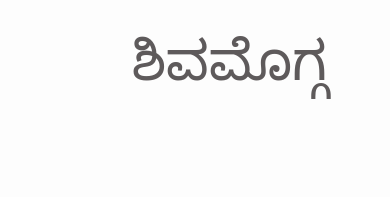ಶಿವಮೊಗ್ಗ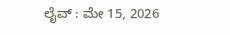ಲೈವ್‌ : ಮೇ 15, 2026